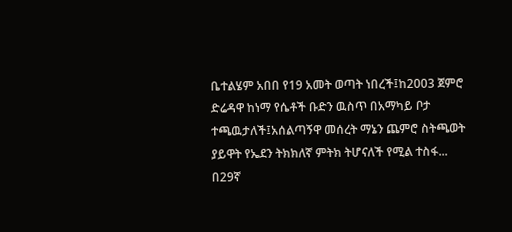ቤተልሄም አበበ የ19 አመት ወጣት ነበረች፤ከ2003 ጀምሮ ድሬዳዋ ከነማ የሴቶች ቡድን ዉስጥ በአማካይ ቦታ ተጫዉታለች፤አሰልጣኝዋ መሰረት ማኔን ጨምሮ ስትጫወት ያይዋት የኤደን ትክክለኛ ምትክ ትሆናለች የሚል ተስፋ...
በ29ኛ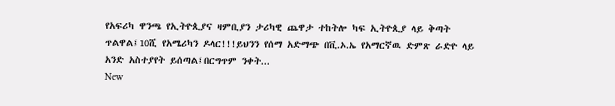የአፍሪካ ዋንጫ የኢትዮጲያና ዛምቢያን ታሪካዊ ጨዋታ ተከትሎ ካፍ ኢትዮጲያ ላይ ቅጣት ጥልዋል፤10ሺ የአሜሪካን ዶላር!!!ይህንን የሰማ አድማጭ በቪ.ኦ.ኤ የአማርኛዉ ድምጽ ራድዮ ላይ አንድ አስተያየት ይሰጣል፤በርግጥም ንቀት...
New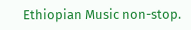Ethiopian Music non-stop.